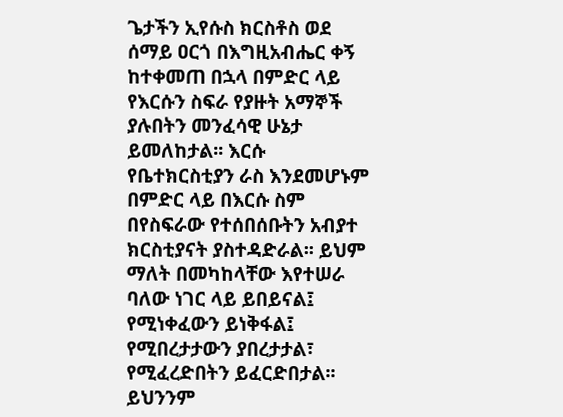ጌታችን ኢየሱስ ክርስቶስ ወደ ሰማይ ዐርጎ በእግዚአብሔር ቀኝ ከተቀመጠ በኋላ በምድር ላይ የእርሱን ስፍራ የያዙት አማኞች ያሉበትን መንፈሳዊ ሁኔታ ይመለከታል፡፡ እርሱ የቤተክርስቲያን ራስ እንደመሆኑም በምድር ላይ በእርሱ ስም በየስፍራው የተሰበሰቡትን አብያተ ክርስቲያናት ያስተዳድራል፡፡ ይህም ማለት በመካከላቸው እየተሠራ ባለው ነገር ላይ ይበይናል፤ የሚነቀፈውን ይነቅፋል፤ የሚበረታታውን ያበረታታል፣ የሚፈረድበትን ይፈርድበታል፡፡ ይህንንም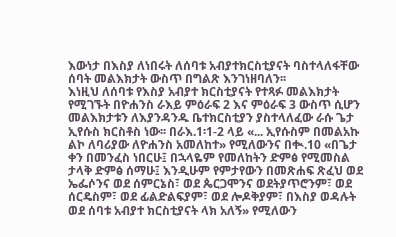እውነታ በእስያ ለነበሩት ለሰባቱ አብያተክርስቲያናት ባስተላለፋቸው ሰባት መልእክታት ውስጥ በግልጽ እንገነዘባለን፡፡
እነዚህ ለሰባቱ የእስያ አብያተ ክርስቲያናት የተጻፉ መልእክታት የሚገኙት በዮሐንስ ራእይ ምዕራፍ 2 እና ምዕራፍ 3 ውስጥ ሲሆን መልእክታቱን ለእያንዳንዱ ቤተክርስቲያን ያስተላለፈው ራሱ ጌታ ኢየሱስ ክርስቶስ ነው፡፡ በራእ.1፡1-2 ላይ «... ኢየሱስም በመልአኩ ልኮ ለባሪያው ለዮሐንስ አመለከተ» የሚለውንና በቊ.10 «በጌታ ቀን በመንፈስ ነበርሁ፤ በኋላዬም የመለከትን ድምፅ የሚመስል ታላቅ ድምፅ ሰማሁ፤ እንዲሁም የምታየውን በመጽሐፍ ጽፈህ ወደ ኤፌሶንና ወደ ሰምርኔስ፣ ወደ ጴርጋሞንና ወደትያጥሮንም፣ ወደ ሰርዴስም፣ ወደ ፊልድልፍያም፣ ወደ ሎዶቅያም፣ በእስያ ወዳሉት ወደ ሰባቱ አብያተ ክርስቲያናት ላክ አለኝ» የሚለውን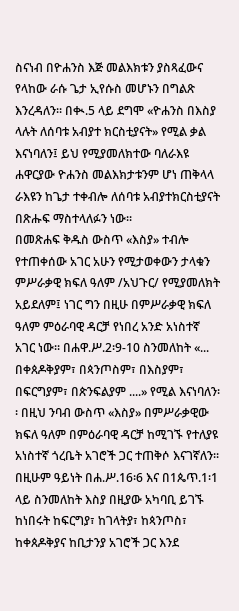ስናነብ በዮሐንስ እጅ መልእክቱን ያስጻፈውና የላከው ራሱ ጌታ ኢየሱስ መሆኑን በግልጽ እንረዳለን፡፡ በቊ.5 ላይ ደግሞ «ዮሐንስ በእስያ ላሉት ለሰባቱ አብያተ ክርስቲያናት» የሚል ቃል እናነባለን፤ ይህ የሚያመለክተው ባለራእዩ ሐዋርያው ዮሐንስ መልእክታቱንም ሆነ ጠቅላላ ራእዩን ከጌታ ተቀብሎ ለሰባቱ አብያተክርስቲያናት በጽሑፍ ማስተላለፉን ነው፡፡
በመጽሐፍ ቅዱስ ውስጥ «እስያ» ተብሎ የተጠቀሰው አገር አሁን የሚታወቀውን ታላቁን ምሥራቃዊ ክፍለ ዓለም /አህጉር/ የሚያመለክት አይደለም፤ ነገር ግን በዚሁ በምሥራቃዊ ክፍለ ዓለም ምዕራባዊ ዳርቻ የነበረ አንድ አነስተኛ አገር ነው፡፡ በሐዋ.ሥ.2፡9-10 ስንመለከት «... በቀጰዶቅያም፣ በጳንጦስም፣ በእስያም፣ በፍርግያም፣ በጵንፍልያም ....» የሚል እናነባለን፡፡ በዚህ ንባብ ውስጥ «እስያ» በምሥራቃዊው ክፍለ ዓለም በምዕራባዊ ዳርቻ ከሚገኙ የተለያዩ አነስተኛ ጎረቤት አገሮች ጋር ተጠቅሶ እናገኛለን፡፡ በዚሁም ዓይነት በሐ.ሥ.16፡6 እና በ1ጴጥ.1፡1 ላይ ስንመለከት እስያ በዚያው አካባቢ ይገኙ ከነበሩት ከፍርግያ፣ ከገላትያ፣ ከጳንጦስ፣ ከቀጰዶቅያና ከቢታንያ አገሮች ጋር እንደ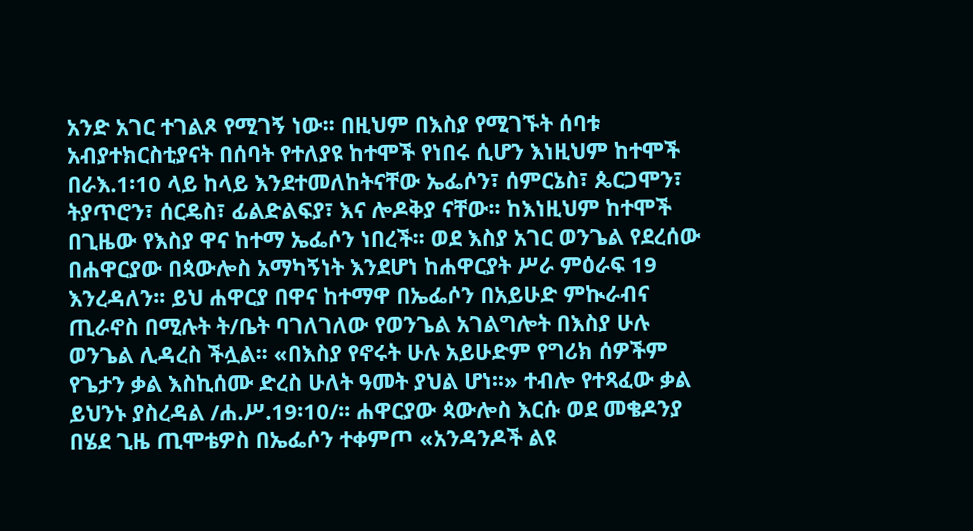አንድ አገር ተገልጾ የሚገኝ ነው፡፡ በዚህም በእስያ የሚገኙት ሰባቱ አብያተክርስቲያናት በሰባት የተለያዩ ከተሞች የነበሩ ሲሆን እነዚህም ከተሞች በራእ.1፡10 ላይ ከላይ እንደተመለከትናቸው ኤፌሶን፣ ሰምርኔስ፣ ጴርጋሞን፣ ትያጥሮን፣ ሰርዴስ፣ ፊልድልፍያ፣ እና ሎዶቅያ ናቸው፡፡ ከእነዚህም ከተሞች በጊዜው የእስያ ዋና ከተማ ኤፌሶን ነበረች፡፡ ወደ እስያ አገር ወንጌል የደረሰው በሐዋርያው በጳውሎስ አማካኝነት እንደሆነ ከሐዋርያት ሥራ ምዕራፍ 19 እንረዳለን፡፡ ይህ ሐዋርያ በዋና ከተማዋ በኤፌሶን በአይሁድ ምኲራብና ጢራኖስ በሚሉት ት/ቤት ባገለገለው የወንጌል አገልግሎት በእስያ ሁሉ ወንጌል ሊዳረስ ችሏል፡፡ «በእስያ የኖሩት ሁሉ አይሁድም የግሪክ ሰዎችም የጌታን ቃል እስኪሰሙ ድረስ ሁለት ዓመት ያህል ሆነ፡፡» ተብሎ የተጻፈው ቃል ይህንኑ ያስረዳል /ሐ.ሥ.19፡10/፡፡ ሐዋርያው ጳውሎስ እርሱ ወደ መቄዶንያ በሄደ ጊዜ ጢሞቴዎስ በኤፌሶን ተቀምጦ «አንዳንዶች ልዩ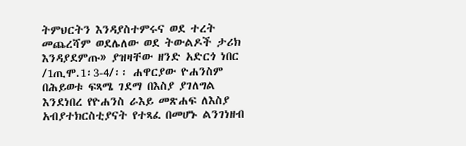ትምህርትን እንዳያስተምሩና ወደ ተረት መጨረሻም ወደሌለው ወደ ትውልዶች ታሪክ እንዳያደምጡ» ያዝዛቸው ዘንድ አድርጎ ነበር /1ጢሞ.1፡3-4/፡፡ ሐዋርያው ዮሐንስም በሕይወቱ ፍጻሜ ገደማ በእስያ ያገለግል እንደነበረ የዮሐንስ ራእይ መጽሐፍ ለእስያ አብያተክርስቲያናት የተጻፈ በመሆኑ ልንገነዘብ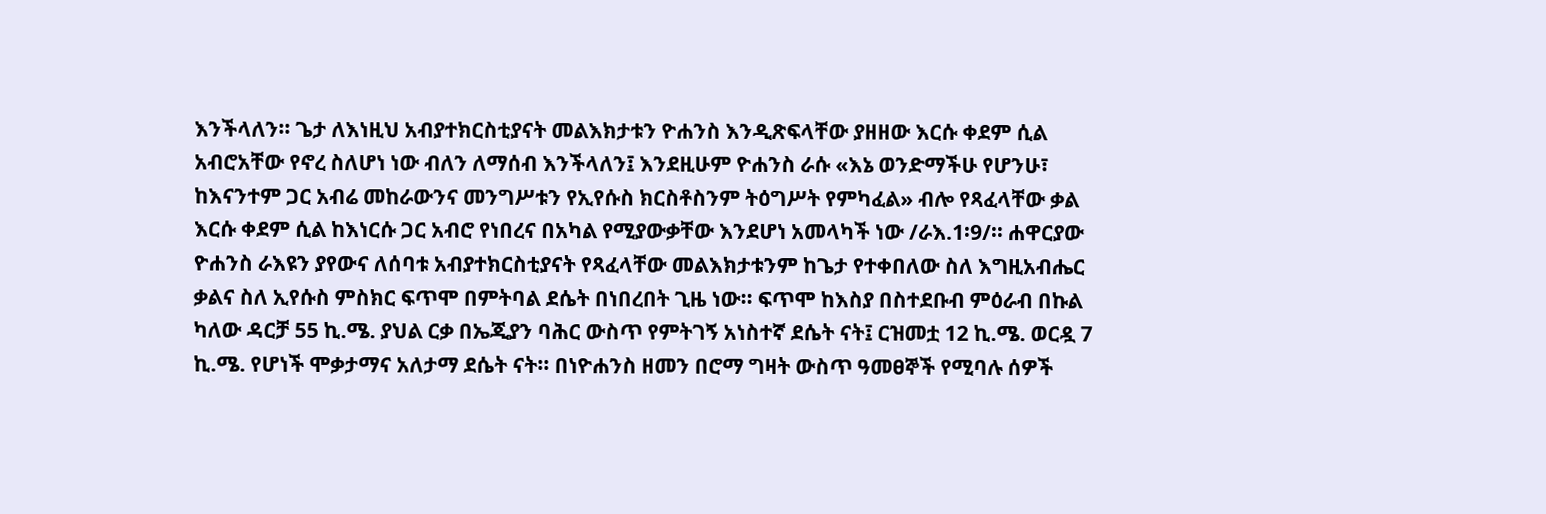እንችላለን፡፡ ጌታ ለእነዚህ አብያተክርስቲያናት መልእክታቱን ዮሐንስ እንዲጽፍላቸው ያዘዘው እርሱ ቀደም ሲል አብሮአቸው የኖረ ስለሆነ ነው ብለን ለማሰብ እንችላለን፤ እንደዚሁም ዮሐንስ ራሱ «እኔ ወንድማችሁ የሆንሁ፣ ከእናንተም ጋር አብሬ መከራውንና መንግሥቱን የኢየሱስ ክርስቶስንም ትዕግሥት የምካፈል» ብሎ የጻፈላቸው ቃል እርሱ ቀደም ሲል ከእነርሱ ጋር አብሮ የነበረና በአካል የሚያውቃቸው እንደሆነ አመላካች ነው /ራእ.1፡9/፡፡ ሐዋርያው ዮሐንስ ራእዩን ያየውና ለሰባቱ አብያተክርስቲያናት የጻፈላቸው መልእክታቱንም ከጌታ የተቀበለው ስለ እግዚአብሔር ቃልና ስለ ኢየሱስ ምስክር ፍጥሞ በምትባል ደሴት በነበረበት ጊዜ ነው፡፡ ፍጥሞ ከእስያ በስተደቡብ ምዕራብ በኩል ካለው ዳርቻ 55 ኪ.ሜ. ያህል ርቃ በኤጂያን ባሕር ውስጥ የምትገኝ አነስተኛ ደሴት ናት፤ ርዝመቷ 12 ኪ.ሜ. ወርዷ 7 ኪ.ሜ. የሆነች ሞቃታማና አለታማ ደሴት ናት፡፡ በነዮሐንስ ዘመን በሮማ ግዛት ውስጥ ዓመፀኞች የሚባሉ ሰዎች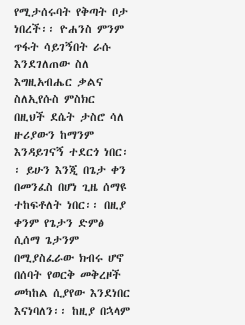የሚታሰሩባት የቅጣት ቦታ ነበረች፡፡ ዮሐንስ ምንም ጥፋት ሳይገኝበት ራሱ እንደገለጠው ስለ እግዚአብሔር ቃልና ስለኢየሱስ ምስክር በዚህች ደሴት ታስሮ ሳለ ዙሪያውን ከማንም እንዳይገናኝ ተደርጎ ነበር፡፡ ይሁን እንጂ በጌታ ቀን በመንፈስ በሆነ ጊዜ ሰማዩ ተከፍቶለት ነበር፡፡ በዚያ ቀንም የጌታን ድምፅ ሲሰማ ጌታንም በሚያስፈራው ክብሩ ሆኖ በሰባት የወርቅ መቅረዞች መካከል ሲያየው እንደነበር እናነባለን፡፡ ከዚያ በኋላም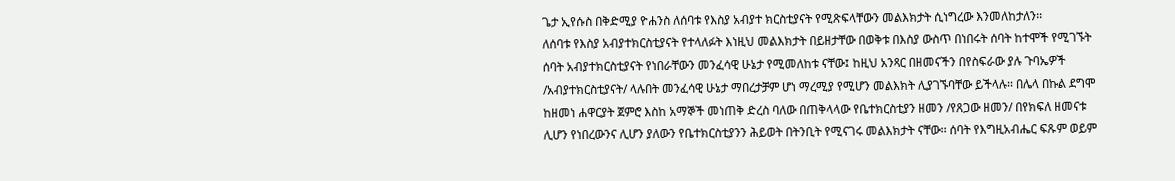ጌታ ኢየሱስ በቅድሚያ ዮሐንስ ለሰባቱ የእስያ አብያተ ክርስቲያናት የሚጽፍላቸውን መልእክታት ሲነግረው እንመለከታለን፡፡
ለሰባቱ የእስያ አብያተክርስቲያናት የተላለፉት እነዚህ መልእክታት በይዘታቸው በወቅቱ በእስያ ውስጥ በነበሩት ሰባት ከተሞች የሚገኙት ሰባት አብያተክርስቲያናት የነበራቸውን መንፈሳዊ ሁኔታ የሚመለከቱ ናቸው፤ ከዚህ አንጻር በዘመናችን በየስፍራው ያሉ ጉባኤዎች /አብያተክርስቲያናት/ ላሉበት መንፈሳዊ ሁኔታ ማበረታቻም ሆነ ማረሚያ የሚሆን መልእክት ሊያገኙባቸው ይችላሉ፡፡ በሌላ በኩል ደግሞ ከዘመነ ሐዋርያት ጀምሮ እስከ አማኞች መነጠቅ ድረስ ባለው በጠቅላላው የቤተክርስቲያን ዘመን /የጸጋው ዘመን/ በየክፍለ ዘመናቱ ሊሆን የነበረውንና ሊሆን ያለውን የቤተክርስቲያንን ሕይወት በትንቢት የሚናገሩ መልእክታት ናቸው፡፡ ሰባት የእግዚአብሔር ፍጹም ወይም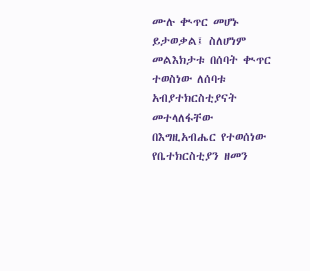ሙሉ ቊጥር መሆኑ ይታወቃል፤ ስለሆነም መልእክታቱ በሰባት ቊጥር ተወስነው ለሰባቱ አብያተክርስቲያናት መተላለፋቸው በእግዚአብሔር የተወሰነው የቤተክርስቲያን ዘመን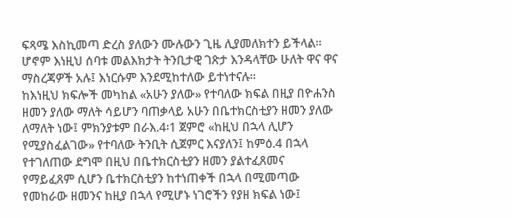ፍጻሜ እስኪመጣ ድረስ ያለውን ሙሉውን ጊዜ ሊያመለክተን ይችላል፡፡ ሆኖም እነዚህ ሰባቱ መልእክታት ትንቢታዊ ገጽታ እንዳላቸው ሁለት ዋና ዋና ማስረጃዎች አሉ፤ እነርሱም እንደሚከተለው ይተነተናሉ፡፡
ከእነዚህ ክፍሎች መካከል «አሁን ያለው» የተባለው ክፍል በዚያ በዮሐንስ ዘመን ያለው ማለት ሳይሆን ባጠቃላይ አሁን በቤተክርስቲያን ዘመን ያለው ለማለት ነው፤ ምክንያቱም በራእ.4፡1 ጀምሮ «ከዚህ በኋላ ሊሆን የሚያስፈልገው» የተባለው ትንቢት ሲጀምር እናያለን፤ ከምዕ.4 በኋላ የተገለጠው ደግሞ በዚህ በቤተክርስቲያን ዘመን ያልተፈጸመና የማይፈጸም ሲሆን ቤተክርስቲያን ከተነጠቀች በኋላ በሚመጣው የመከራው ዘመንና ከዚያ በኋላ የሚሆኑ ነገሮችን የያዘ ክፍል ነው፤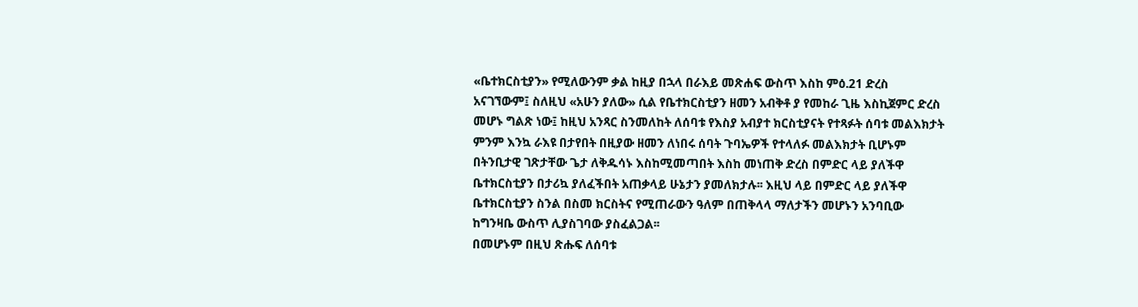«ቤተክርስቲያን» የሚለውንም ቃል ከዚያ በኋላ በራእይ መጽሐፍ ውስጥ እስከ ምዕ.21 ድረስ አናገኘውም፤ ስለዚህ «አሁን ያለው» ሲል የቤተክርስቲያን ዘመን አብቅቶ ያ የመከራ ጊዜ እስኪጀምር ድረስ መሆኑ ግልጽ ነው፤ ከዚህ አንጻር ስንመለከት ለሰባቱ የእስያ አብያተ ክርስቲያናት የተጻፉት ሰባቱ መልእክታት ምንም እንኳ ራእዩ በታየበት በዚያው ዘመን ለነበሩ ሰባት ጉባኤዎች የተላለፉ መልእክታት ቢሆኑም በትንቢታዊ ገጽታቸው ጌታ ለቅዱሳኑ እስከሚመጣበት እስከ መነጠቅ ድረስ በምድር ላይ ያለችዋ ቤተክርስቲያን በታሪኳ ያለፈችበት አጠቃላይ ሁኔታን ያመለክታሉ፡፡ እዚህ ላይ በምድር ላይ ያለችዋ ቤተክርስቲያን ስንል በስመ ክርስትና የሚጠራውን ዓለም በጠቅላላ ማለታችን መሆኑን አንባቢው ከግንዛቤ ውስጥ ሊያስገባው ያስፈልጋል፡፡
በመሆኑም በዚህ ጽሑፍ ለሰባቱ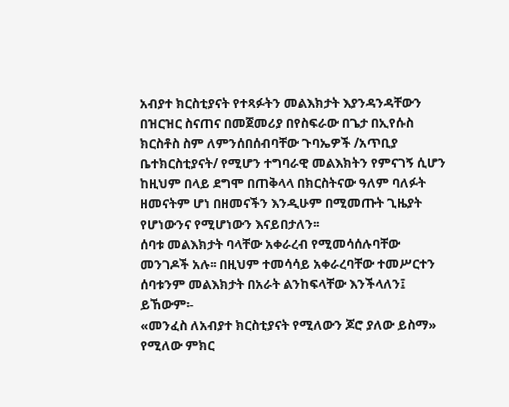አብያተ ክርስቲያናት የተጻፉትን መልእክታት እያንዳንዳቸውን በዝርዝር ስናጠና በመጀመሪያ በየስፍራው በጌታ በኢየሱስ ክርስቶስ ስም ለምንሰበሰብባቸው ጉባኤዎች /አጥቢያ ቤተክርስቲያናት/ የሚሆን ተግባራዊ መልእክትን የምናገኝ ሲሆን ከዚህም በላይ ደግሞ በጠቅላላ በክርስትናው ዓለም ባለፉት ዘመናትም ሆነ በዘመናችን እንዲሁም በሚመጡት ጊዜያት የሆነውንና የሚሆነውን እናይበታለን፡፡
ሰባቱ መልእክታት ባላቸው አቀራረብ የሚመሳሰሉባቸው መንገዶች አሉ፡፡ በዚህም ተመሳሳይ አቀራረባቸው ተመሥርተን ሰባቱንም መልእክታት በአራት ልንከፍላቸው እንችላለን፤ ይኸውም፡-
«መንፈስ ለአብያተ ክርስቲያናት የሚለውን ጆሮ ያለው ይስማ» የሚለው ምክር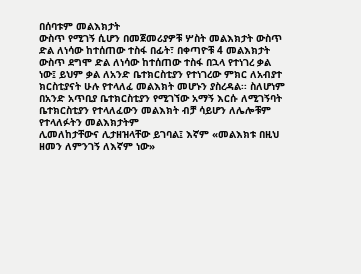በሰባቱም መልእክታት
ውስጥ የሚገኝ ሲሆን በመጀመሪያዎቹ ሦስት መልእክታት ውስጥ ድል ለነሳው ከተሰጠው ተስፋ በፊት፣ በቀጣዮቹ 4 መልእክታት ውስጥ ደግሞ ድል ለነሳው ከተሰጠው ተስፋ በኋላ የተነገረ ቃል ነው፤ ይህም ቃል ለአንድ ቤተክርስቲያን የተነገረው ምክር ለአብያተ ክርስቲያናት ሁሉ የተላለፈ መልእክት መሆኑን ያስረዳል፡፡ ስለሆነም በአንድ አጥቢያ ቤተክርስቲያን የሚገኘው አማኝ እርሱ ለሚገኝባት ቤተክርስቲያን የተላለፈውን መልእክት ብቻ ሳይሆን ለሌሎቹም የተላለፉትን መልእክታትም
ሊመለከታቸውና ሊታዘዝላቸው ይገባል፤ እኛም «መልእክቱ በዚህ ዘመን ለምንገኝ ለእኛም ነው»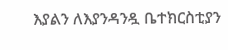እያልን ለእያንዳንዷ ቤተክርስቲያን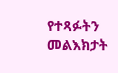የተጻፉትን መልእክታት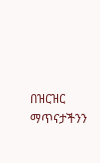በዝርዝር ማጥናታችንን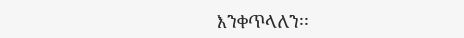እንቀጥላለን፡፡